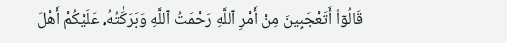قَالُوٓا۟ أَتَعْجَبِينَ مِنْ أَمْرِ ٱللَّهِ رَحْمَتُ ٱللَّهِ وَبَرَكَٰتُهُۥ عَلَيْكُمْ أَهْلَ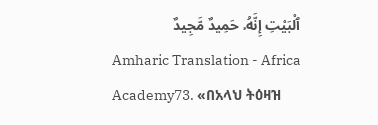ٱلْبَيْتِ إِنَّهُۥ حَمِيدٌ مَّجِيدٌ
Amharic Translation - Africa Academy73. «በአላህ ትዕዛዝ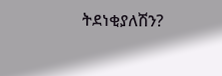ትደነቂያለሽን?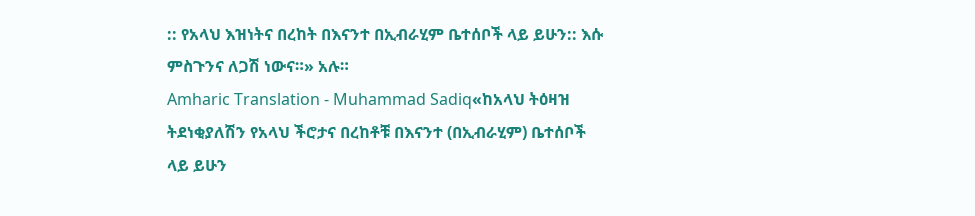:: የአላህ እዝነትና በረከት በእናንተ በኢብራሂም ቤተሰቦች ላይ ይሁን:: እሱ ምስጉንና ለጋሽ ነውና።» አሉ።
Amharic Translation - Muhammad Sadiq«ከአላህ ትዕዛዝ ትደነቂያለሽን የአላህ ችሮታና በረከቶቹ በእናንተ (በኢብራሂም) ቤተሰቦች ላይ ይሁን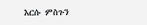እርሱ ምስጉን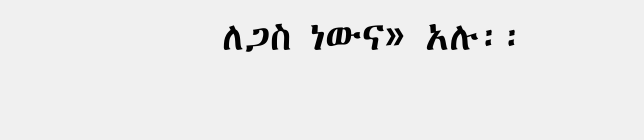ለጋስ ነውና» አሉ፡፡